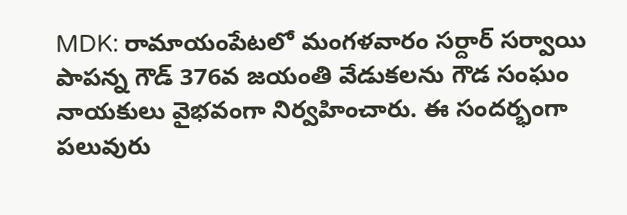MDK: రామాయంపేటలో మంగళవారం సర్దార్ సర్వాయి పాపన్న గౌడ్ 376వ జయంతి వేడుకలను గౌడ సంఘం నాయకులు వైభవంగా నిర్వహించారు. ఈ సందర్భంగా పలువురు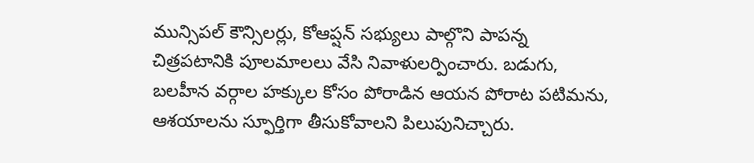మున్సిపల్ కౌన్సిలర్లు, కోఆప్షన్ సభ్యులు పాల్గొని పాపన్న చిత్రపటానికి పూలమాలలు వేసి నివాళులర్పించారు. బడుగు, బలహీన వర్గాల హక్కుల కోసం పోరాడిన ఆయన పోరాట పటిమను, ఆశయాలను స్ఫూర్తిగా తీసుకోవాలని పిలుపునిచ్చారు.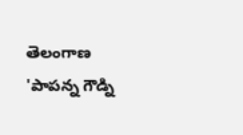తెలంగాణ
'పాపన్న గౌడ్ని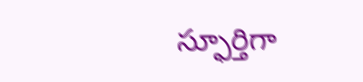స్ఫూర్తిగా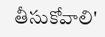తీసుకోవాలి'